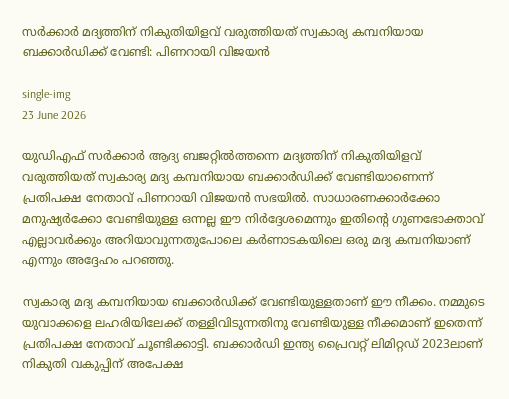സർക്കാർ മദ്യത്തിന് നികുതിയിളവ് വരുത്തിയത് സ്വകാര്യ കമ്പനിയായ ബക്കാർഡിക്ക് വേണ്ടി: പിണറായി വിജയൻ

single-img
23 June 2026

യുഡിഎഫ് സർക്കാർ ആദ്യ ബജറ്റിൽത്തന്നെ മദ്യത്തിന് നികുതിയിളവ് വരുത്തിയത് സ്വകാര്യ മദ്യ കമ്പനിയായ ബക്കാർഡിക്ക് വേണ്ടിയാണെന്ന് പ്രതിപക്ഷ നേതാവ് പിണറായി വിജയൻ സഭയിൽ. സാധാരണക്കാർക്കോ മനുഷ്യർക്കോ വേണ്ടിയുള്ള ഒന്നല്ല ഈ നിർദ്ദേശമെന്നും ഇതിന്റെ ഗുണഭോക്താവ് എല്ലാവർക്കും അറിയാവുന്നതുപോലെ കർണാടകയിലെ ഒരു മദ്യ കമ്പനിയാണ് എന്നും അദ്ദേഹം പറഞ്ഞു.

സ്വകാര്യ മദ്യ കമ്പനിയായ ബക്കാർഡിക്ക് വേണ്ടിയുള്ളതാണ് ഈ നീക്കം. നമ്മുടെ യുവാക്കളെ ലഹരിയിലേക്ക് തള്ളിവിടുന്നതിനു വേണ്ടിയുള്ള നീക്കമാണ് ഇതെന്ന് പ്രതിപക്ഷ നേതാവ് ചൂണ്ടിക്കാട്ടി. ബക്കാർഡി ഇന്ത്യ പ്രൈവറ്റ് ലിമിറ്റഡ് 2023ലാണ് നികുതി വകുപ്പിന് അപേക്ഷ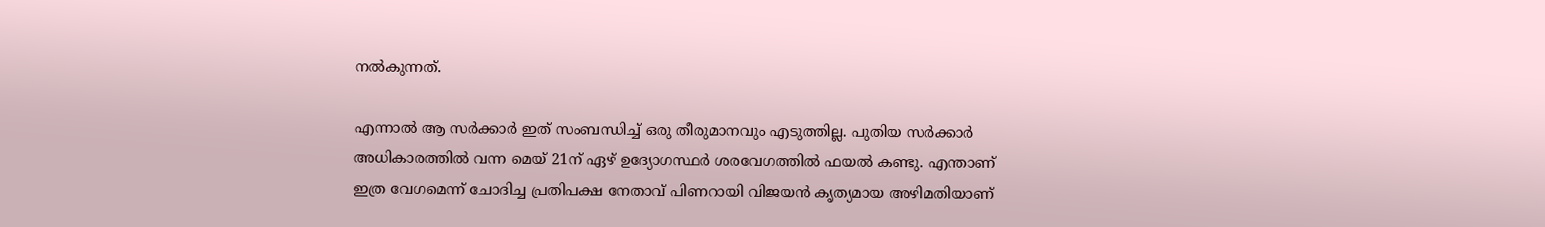നൽകുന്നത്.

എന്നാൽ ആ സർക്കാർ ഇത് സംബന്ധിച്ച് ഒരു തീരുമാനവും എടുത്തില്ല. പുതിയ സർക്കാർ അധികാരത്തിൽ വന്ന മെയ് 21ന് ഏഴ് ഉദ്യോഗസ്ഥർ ശരവേഗത്തിൽ ഫയൽ കണ്ടു. എന്താണ് ഇത്ര വേഗമെന്ന് ചോദിച്ച പ്രതിപക്ഷ നേതാവ് പിണറായി വിജയൻ കൃത്യമായ അഴിമതിയാണ്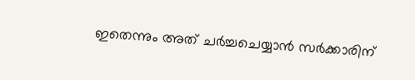ഇതെന്നും അത് ചർച്ചചെയ്യാൻ സർക്കാരിന്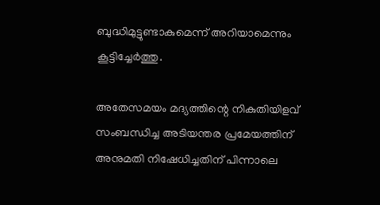ബുദ്ധിമുട്ടുണ്ടാകുമെന്ന് അറിയാമെന്നും കൂട്ടിച്ചേർത്തു.

അതേസമയം മദ്യത്തിന്റെ നികുതിയിളവ് സംബന്ധിച്ച അടിയന്തര പ്രമേയത്തിന് അനുമതി നിഷേധിച്ചതിന് പിന്നാലെ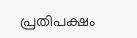പ്രതിപക്ഷം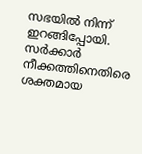സഭയിൽ നിന്ന് ഇറങ്ങിപ്പോയി. സർക്കാർ നീക്കത്തിനെതിരെ ശക്തമായ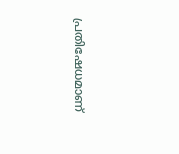പ്രതിഷേധമാണ്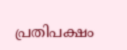പ്രതിപക്ഷം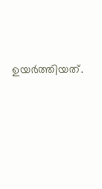ഉയർത്തിയത്.